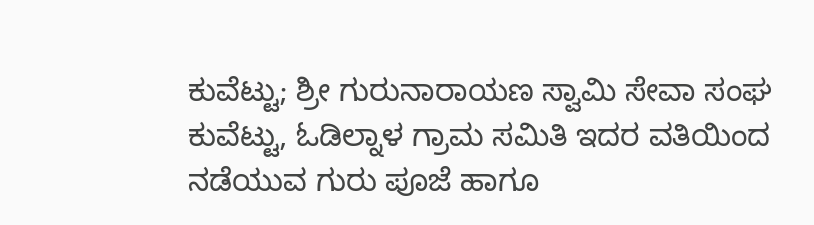ಕುವೆಟ್ಟು; ಶ್ರೀ ಗುರುನಾರಾಯಣ ಸ್ವಾಮಿ ಸೇವಾ ಸಂಘ ಕುವೆಟ್ಟು, ಓಡಿಲ್ನಾಳ ಗ್ರಾಮ ಸಮಿತಿ ಇದರ ವತಿಯಿಂದ ನಡೆಯುವ ಗುರು ಪೂಜೆ ಹಾಗೂ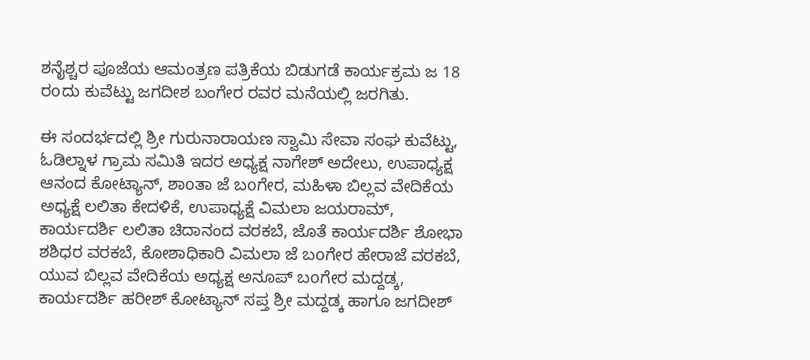ಶನೈಶ್ಚರ ಪೂಜೆಯ ಆಮಂತ್ರಣ ಪತ್ರಿಕೆಯ ಬಿಡುಗಡೆ ಕಾರ್ಯಕ್ರಮ ಜ 18 ರoದು ಕುವೆಟ್ಟು ಜಗದೀಶ ಬಂಗೇರ ರವರ ಮನೆಯಲ್ಲಿ ಜರಗಿತು.

ಈ ಸಂದರ್ಭದಲ್ಲಿ ಶ್ರೀ ಗುರುನಾರಾಯಣ ಸ್ವಾಮಿ ಸೇವಾ ಸಂಘ ಕುವೆಟ್ಟು, ಓಡಿಲ್ನಾಳ ಗ್ರಾಮ ಸಮಿತಿ ಇದರ ಅಧ್ಯಕ್ಷ ನಾಗೇಶ್ ಅದೇಲು, ಉಪಾಧ್ಯಕ್ಷ ಆನಂದ ಕೋಟ್ಯಾನ್, ಶಾoತಾ ಜೆ ಬoಗೇರ, ಮಹಿಳಾ ಬಿಲ್ಲವ ವೇದಿಕೆಯ ಅಧ್ಯಕ್ಷೆ ಲಲಿತಾ ಕೇದಳಿಕೆ, ಉಪಾಧ್ಯಕ್ಷೆ ವಿಮಲಾ ಜಯರಾಮ್, ಕಾರ್ಯದರ್ಶಿ ಲಲಿತಾ ಚಿದಾನಂದ ವರಕಬೆ, ಜೊತೆ ಕಾರ್ಯದರ್ಶಿ ಶೋಭಾ ಶಶಿಧರ ವರಕಬೆ, ಕೋಶಾಧಿಕಾರಿ ವಿಮಲಾ ಜೆ ಬoಗೇರ ಹೇರಾಜೆ ವರಕಬೆ, ಯುವ ಬಿಲ್ಲವ ವೇದಿಕೆಯ ಅಧ್ಯಕ್ಷ ಅನೂಪ್ ಬoಗೇರ ಮದ್ದಡ್ಕ, ಕಾರ್ಯದರ್ಶಿ ಹರೀಶ್ ಕೋಟ್ಯಾನ್ ಸಪ್ತ ಶ್ರೀ ಮದ್ದಡ್ಕ ಹಾಗೂ ಜಗದೀಶ್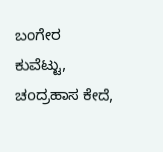ಬಂಗೇರ ಕುವೆಟ್ಟು, ಚoದ್ರಹಾಸ ಕೇದೆ,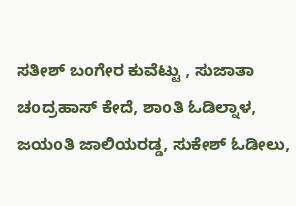ಸತೀಶ್ ಬoಗೇರ ಕುವೆಟ್ಟು , ಸುಜಾತಾ ಚoದ್ರಹಾಸ್ ಕೇದೆ, ಶಾoತಿ ಓಡಿಲ್ನಾಳ, ಜಯoತಿ ಜಾಲಿಯರಡ್ಡ, ಸುಕೇಶ್ ಓಡೀಲು,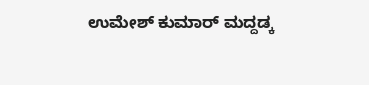ಉಮೇಶ್ ಕುಮಾರ್ ಮದ್ದಡ್ಕ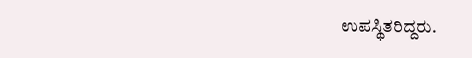ಉಪಸ್ಥಿತರಿದ್ದರು.